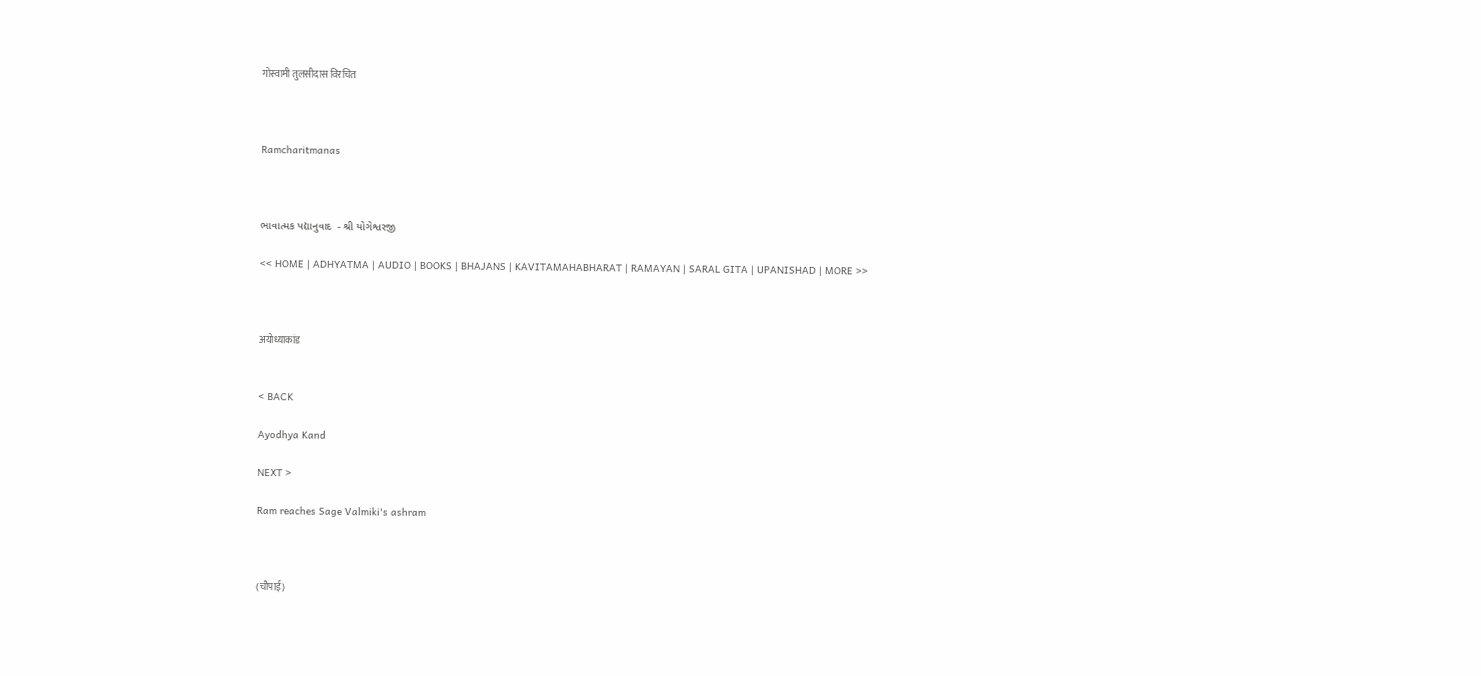गोस्वामी तुलसीदास विरचित



Ramcharitmanas



ભાવાત્મક પદ્યાનુવાદ  - શ્રી યોગેશ્વરજી

<< HOME | ADHYATMA | AUDIO | BOOKS | BHAJANS | KAVITAMAHABHARAT | RAMAYAN | SARAL GITA | UPANISHAD | MORE >>



अयोध्याकांड


< BACK

Ayodhya Kand

NEXT >

Ram reaches Sage Valmiki's ashram



(चौपाई)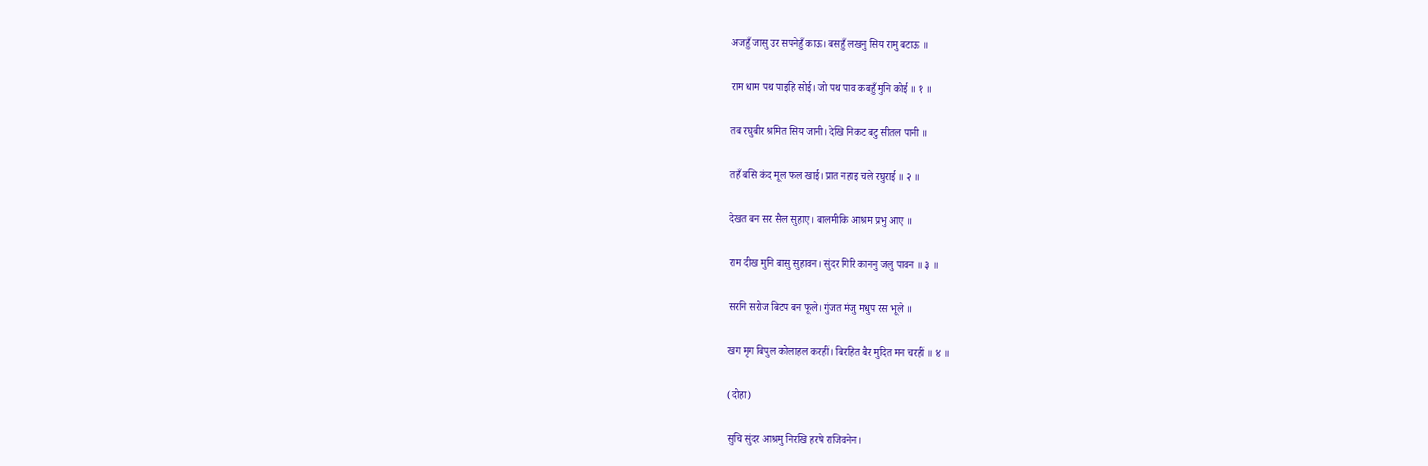अजहुँ जासु उर सपनेहुँ काऊ। बसहुँ लखनु सिय रामु बटाऊ ॥

राम धाम पथ पाइहि सोई। जो पथ पाव कबहुँ मुनि कोई ॥ १ ॥

तब रघुबीर श्रमित सिय जानी। देखि निकट बटु सीतल पानी ॥

तहँ बसि कंद मूल फल खाई। प्रात नहाइ चले रघुराई ॥ २ ॥

देखत बन सर सैल सुहाए। बालमीकि आश्रम प्रभु आए ॥

राम दीख मुनि बासु सुहावन। सुंदर गिरि काननु जलु पावन ॥ ३ ॥

सरनि सरोज बिटप बन फूले। गुंजत मंजु मधुप रस भूले ॥

खग मृग बिपुल कोलाहल करहीं। बिरहित बैर मुदित मन चरहीं ॥ ४ ॥

(दोहा)

सुचि सुंदर आश्रमु निरखि हरषे राजिवनेन।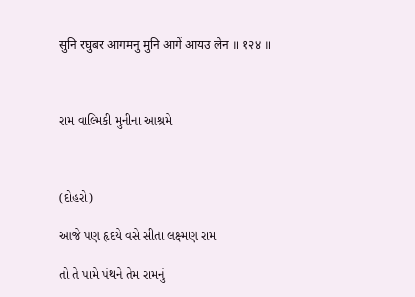सुनि रघुबर आगमनु मुनि आगें आयउ लेन ॥ १२४ ॥



રામ વાલ્મિકી મુનીના આશ્રમે



(દોહરો)

આજે પણ હૃદયે વસે સીતા લક્ષ્મણ રામ

તો તે પામે પંથને તેમ રામનું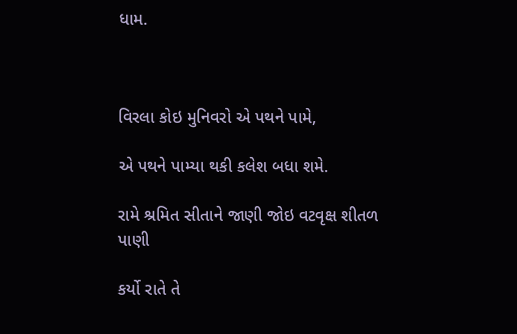ધામ.



વિરલા કોઇ મુનિવરો એ પથને પામે,

એ પથને પામ્યા થકી કલેશ બધા શમે.

રામે શ્રમિત સીતાને જાણી જોઇ વટવૃક્ષ શીતળ પાણી

કર્યો રાતે તે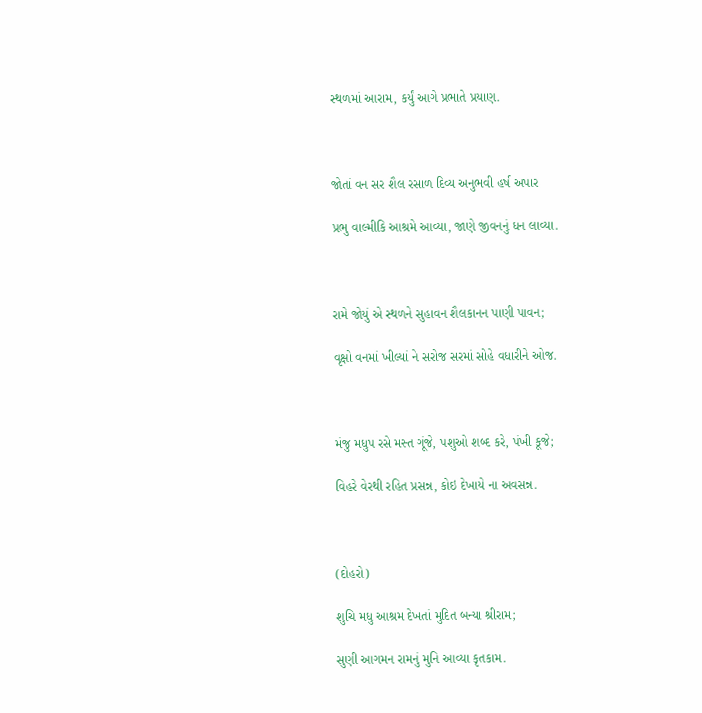સ્થળમાં આરામ, કર્યું આગે પ્રભાતે પ્રયાણ.



જોતાં વન સર શૈલ રસાળ દિવ્ય અનુભવી હર્ષ અપાર

પ્રભુ વાલ્મીકિ આશ્રમે આવ્યા, જાણે જીવનનું ધન લાવ્યા.



રામે જોયું એ સ્થળને સુહાવન શૈલકાનન પાણી પાવન;

વૃક્ષો વનમાં ખીલ્યાં ને સરોજ સરમાં સોહે વધારીને ઓજ.



મંજુ મધુપ રસે મસ્ત ગૂંજે, પશુઓ શબ્દ કરે, પંખી કૂજે;

વિહરે વેરથી રહિત પ્રસન્ન, કોઇ દેખાયે ના અવસન્ન.



(દોહરો)

શુચિ મધુ આશ્રમ દેખતાં મુદિત બન્યા શ્રીરામ;

સુણી આગમન રામનું મુનિ આવ્યા કૃતકામ.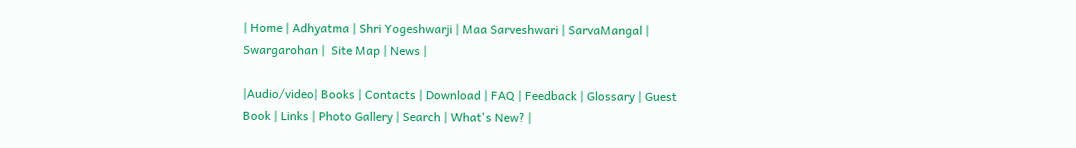| Home | Adhyatma | Shri Yogeshwarji | Maa Sarveshwari | SarvaMangal | Swargarohan |  Site Map | News |

|Audio/video| Books | Contacts | Download | FAQ | Feedback | Glossary | Guest Book | Links | Photo Gallery | Search | What's New? |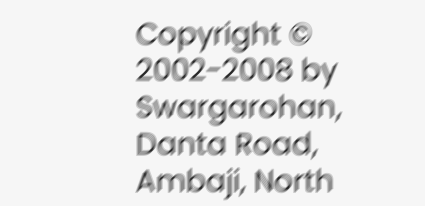Copyright © 2002-2008 by Swargarohan, Danta Road, Ambaji, North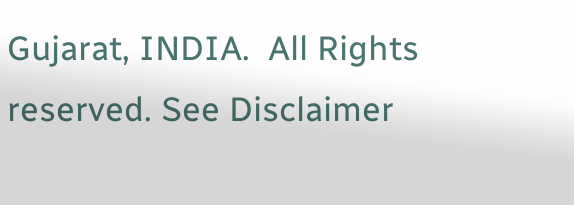Gujarat, INDIA.  All Rights reserved. See Disclaimer